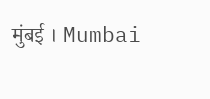मुंबई । Mumbai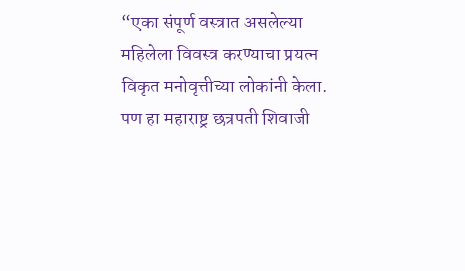“एका संपूर्ण वस्त्रात असलेल्या महिलेला विवस्त्र करण्याचा प्रयत्न विकृत मनोवृत्तीच्या लोकांनी केला. पण हा महाराष्ट्र छत्रपती शिवाजी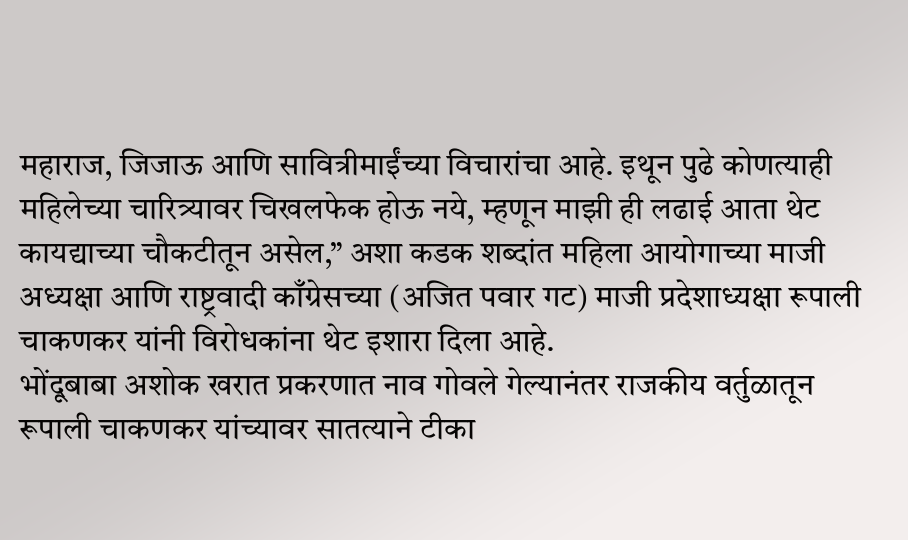महाराज, जिजाऊ आणि सावित्रीमाईंच्या विचारांचा आहे. इथून पुढे कोणत्याही महिलेच्या चारित्र्यावर चिखलफेक होऊ नये, म्हणून माझी ही लढाई आता थेट कायद्याच्या चौकटीतून असेल,” अशा कडक शब्दांत महिला आयोगाच्या माजी अध्यक्षा आणि राष्ट्रवादी काँग्रेसच्या (अजित पवार गट) माजी प्रदेशाध्यक्षा रूपाली चाकणकर यांनी विरोधकांना थेट इशारा दिला आहे.
भोंदूबाबा अशोक खरात प्रकरणात नाव गोवले गेल्यानंतर राजकीय वर्तुळातून रूपाली चाकणकर यांच्यावर सातत्याने टीका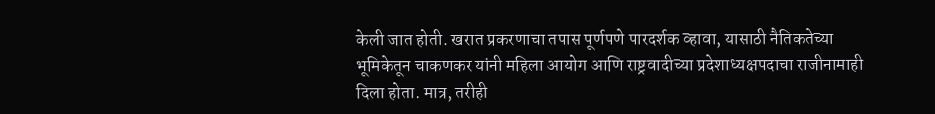केली जात होती. खरात प्रकरणाचा तपास पूर्णपणे पारदर्शक व्हावा, यासाठी नैतिकतेच्या भूमिकेतून चाकणकर यांनी महिला आयोग आणि राष्ट्रवादीच्या प्रदेशाध्यक्षपदाचा राजीनामाही दिला होता. मात्र, तरीही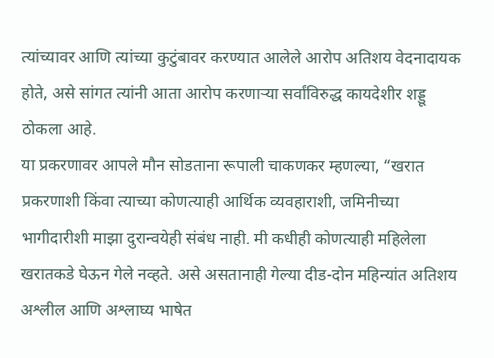त्यांच्यावर आणि त्यांच्या कुटुंबावर करण्यात आलेले आरोप अतिशय वेदनादायक होते, असे सांगत त्यांनी आता आरोप करणाऱ्या सर्वांविरुद्ध कायदेशीर शड्डू ठोकला आहे.
या प्रकरणावर आपले मौन सोडताना रूपाली चाकणकर म्हणल्या, “खरात प्रकरणाशी किंवा त्याच्या कोणत्याही आर्थिक व्यवहाराशी, जमिनीच्या भागीदारीशी माझा दुरान्वयेही संबंध नाही. मी कधीही कोणत्याही महिलेला खरातकडे घेऊन गेले नव्हते. असे असतानाही गेल्या दीड-दोन महिन्यांत अतिशय अश्लील आणि अश्लाघ्य भाषेत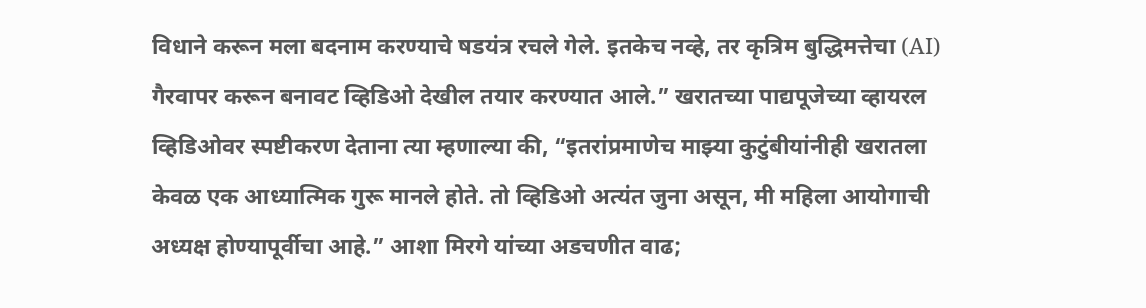विधाने करून मला बदनाम करण्याचे षडयंत्र रचले गेले. इतकेच नव्हे, तर कृत्रिम बुद्धिमत्तेचा (AI) गैरवापर करून बनावट व्हिडिओ देखील तयार करण्यात आले.” खरातच्या पाद्यपूजेच्या व्हायरल व्हिडिओवर स्पष्टीकरण देताना त्या म्हणाल्या की, “इतरांप्रमाणेच माझ्या कुटुंबीयांनीही खरातला केवळ एक आध्यात्मिक गुरू मानले होते. तो व्हिडिओ अत्यंत जुना असून, मी महिला आयोगाची अध्यक्ष होण्यापूर्वीचा आहे.” आशा मिरगे यांच्या अडचणीत वाढ;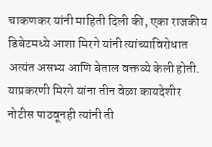चाकणकर यांनी माहिती दिली की, एका राजकीय डिबेटमध्ये आशा मिरगे यांनी त्यांच्याविरोधात अत्यंत असभ्य आणि बेताल वक्तव्ये केली होती. याप्रकरणी मिरगे यांना तीन वेळा कायदेशीर नोटीस पाठवूनही त्यांनी ती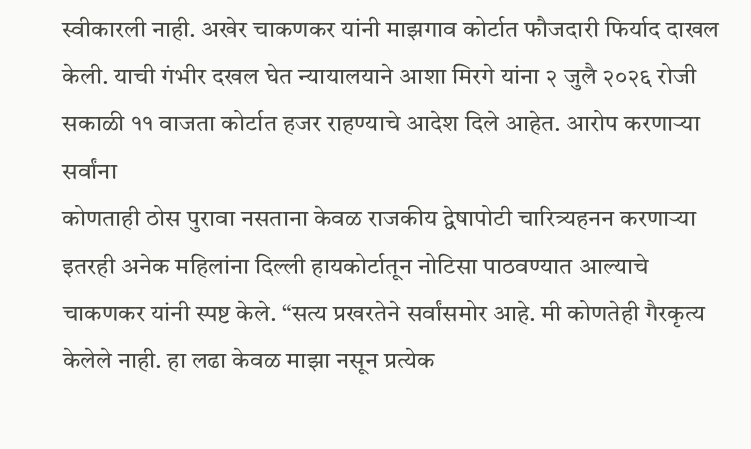स्वीकारली नाही. अखेर चाकणकर यांनी माझगाव कोर्टात फौजदारी फिर्याद दाखल केली. याची गंभीर दखल घेत न्यायालयाने आशा मिरगे यांना २ जुलै २०२६ रोजी सकाळी ११ वाजता कोर्टात हजर राहण्याचे आदेश दिले आहेत. आरोप करणाऱ्या सर्वांना
कोणताही ठोस पुरावा नसताना केवळ राजकीय द्वेषापोटी चारित्र्यहनन करणाऱ्या इतरही अनेक महिलांना दिल्ली हायकोर्टातून नोटिसा पाठवण्यात आल्याचे चाकणकर यांनी स्पष्ट केले. “सत्य प्रखरतेने सर्वांसमोर आहे. मी कोणतेही गैरकृत्य केलेले नाही. हा लढा केवळ माझा नसून प्रत्येक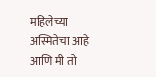महिलेच्या अस्मितेचा आहे आणि मी तो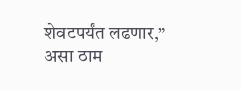शेवटपर्यंत लढणार,” असा ठाम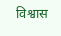विश्वास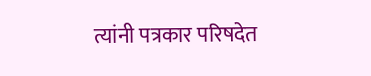त्यांनी पत्रकार परिषदेत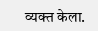व्यक्त केला.